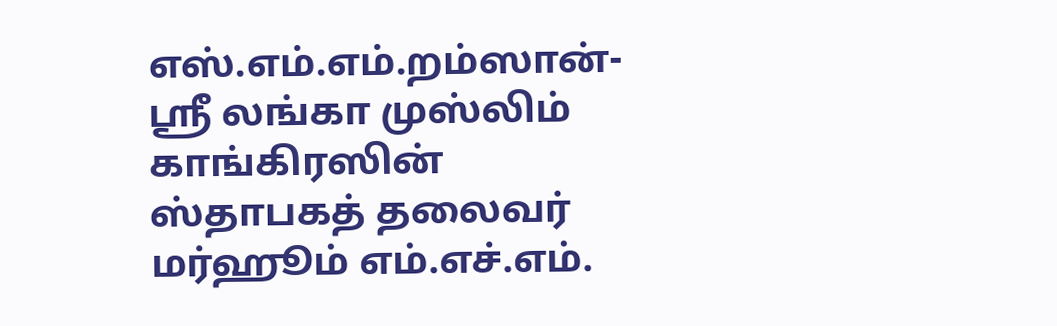எஸ்.எம்.எம்.றம்ஸான்-
ஸ்ரீ லங்கா முஸ்லிம் காங்கிரஸின் ஸ்தாபகத் தலைவர் மர்ஹூம் எம்.எச்.எம்.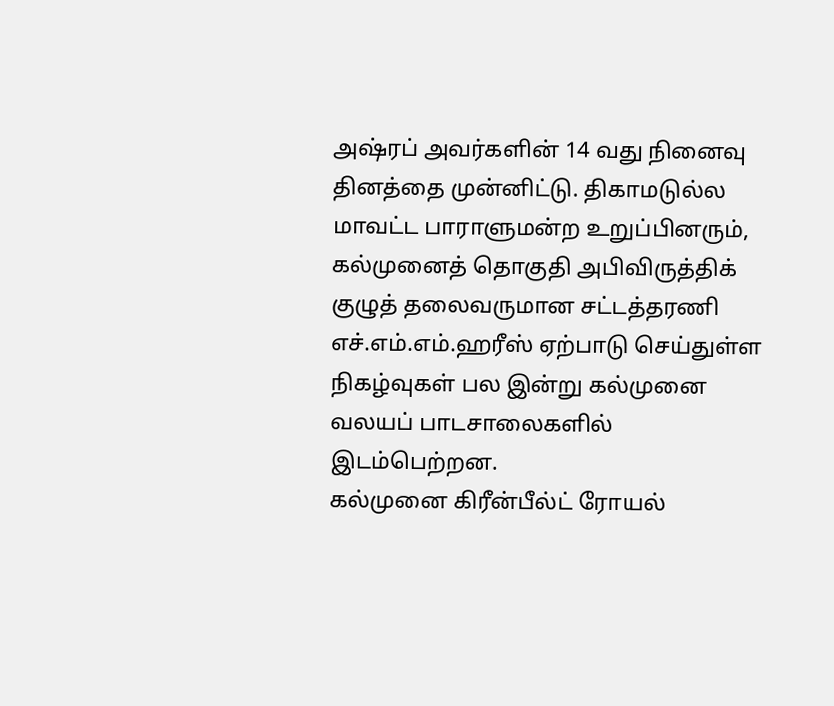அஷ்ரப் அவர்களின் 14 வது நினைவு தினத்தை முன்னிட்டு. திகாமடுல்ல மாவட்ட பாராளுமன்ற உறுப்பினரும், கல்முனைத் தொகுதி அபிவிருத்திக் குழுத் தலைவருமான சட்டத்தரணி எச்.எம்.எம்.ஹரீஸ் ஏற்பாடு செய்துள்ள நிகழ்வுகள் பல இன்று கல்முனை வலயப் பாடசாலைகளில் இடம்பெற்றன.
கல்முனை கிரீன்பீல்ட் ரோயல்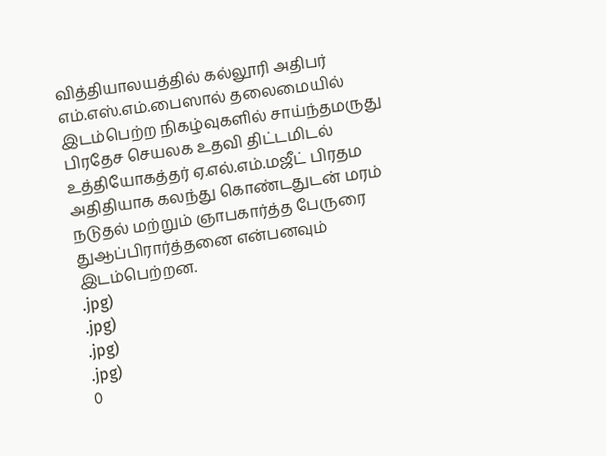வித்தியாலயத்தில் கல்லூரி அதிபர் எம்.எஸ்.எம்.பைஸால் தலைமையில் இடம்பெற்ற நிகழ்வுகளில் சாய்ந்தமருது பிரதேச செயலக உதவி திட்டமிடல் உத்தியோகத்தர் ஏ.எல்.எம்.மஜீட் பிரதம அதிதியாக கலந்து கொண்டதுடன் மரம் நடுதல் மற்றும் ஞாபகார்த்த பேருரை துஆப்பிரார்த்தனை என்பனவும் இடம்பெற்றன.
.jpg)
.jpg)
.jpg)
.jpg)
0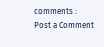comments :
Post a Comment